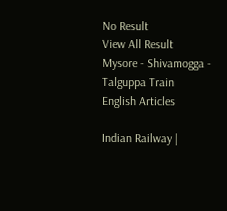No Result
View All Result
Mysore - Shivamogga - Talguppa Train
English Articles

Indian Railway |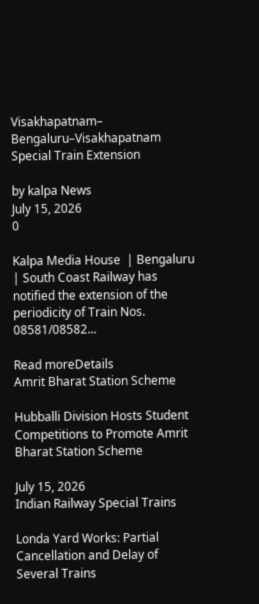Visakhapatnam– Bengaluru–Visakhapatnam Special Train Extension

by kalpa News
July 15, 2026
0

Kalpa Media House  | Bengaluru | South Coast Railway has notified the extension of the periodicity of Train Nos. 08581/08582...

Read moreDetails
Amrit Bharat Station Scheme

Hubballi Division Hosts Student Competitions to Promote Amrit Bharat Station Scheme

July 15, 2026
Indian Railway Special Trains

Londa Yard Works: Partial Cancellation and Delay of Several Trains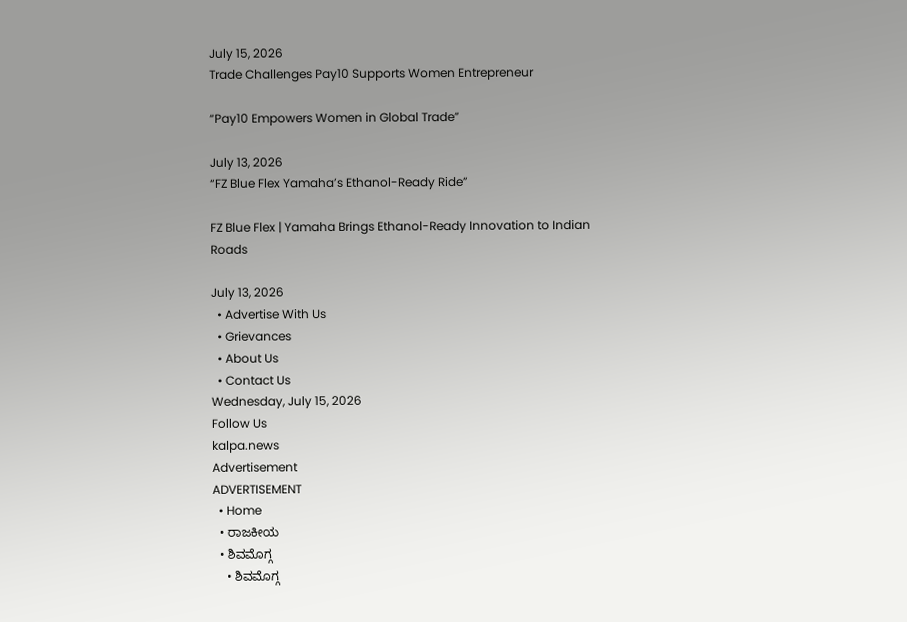July 15, 2026
Trade Challenges Pay10 Supports Women Entrepreneur

“Pay10 Empowers Women in Global Trade”

July 13, 2026
“FZ Blue Flex Yamaha’s Ethanol-Ready Ride”

FZ Blue Flex | Yamaha Brings Ethanol-Ready Innovation to Indian Roads

July 13, 2026
  • Advertise With Us
  • Grievances
  • About Us
  • Contact Us
Wednesday, July 15, 2026
Follow Us
kalpa.news
Advertisement
ADVERTISEMENT
  • Home
  • ರಾಜಕೀಯ
  • ಶಿವಮೊಗ್ಗ
    • ಶಿವಮೊಗ್ಗ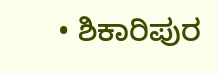• ಶಿಕಾರಿಪುರ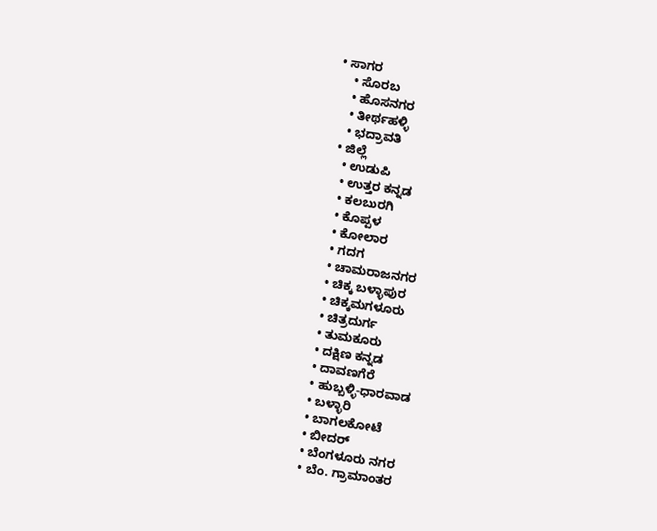• ಸಾಗರ
    • ಸೊರಬ
    • ಹೊಸನಗರ
    • ತೀರ್ಥಹಳ್ಳಿ
    • ಭದ್ರಾವತಿ
  • ಜಿಲ್ಲೆ
    • ಉಡುಪಿ
    • ಉತ್ತರ ಕನ್ನಡ
    • ಕಲಬುರಗಿ
    • ಕೊಪ್ಪಳ
    • ಕೋಲಾರ
    • ಗದಗ
    • ಚಾಮರಾಜನಗರ
    • ಚಿಕ್ಕ ಬಳ್ಳಾಪುರ
    • ಚಿಕ್ಕಮಗಳೂರು
    • ಚಿತ್ರದುರ್ಗ
    • ತುಮಕೂರು
    • ದಕ್ಷಿಣ ಕನ್ನಡ
    • ದಾವಣಗೆರೆ
    • ಹುಬ್ಬಳ್ಳಿ-ಧಾರವಾಡ
    • ಬಳ್ಳಾರಿ
    • ಬಾಗಲಕೋಟೆ
    • ಬೀದರ್
    • ಬೆಂಗಳೂರು ನಗರ
    • ಬೆಂ. ಗ್ರಾಮಾಂತರ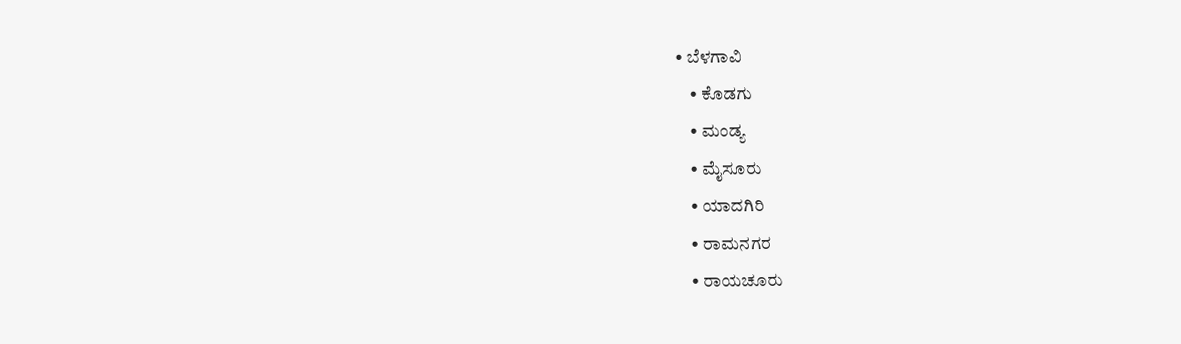• ಬೆಳಗಾವಿ
    • ಕೊಡಗು
    • ಮಂಡ್ಯ
    • ಮೈಸೂರು
    • ಯಾದಗಿರಿ
    • ರಾಮನಗರ
    • ರಾಯಚೂರು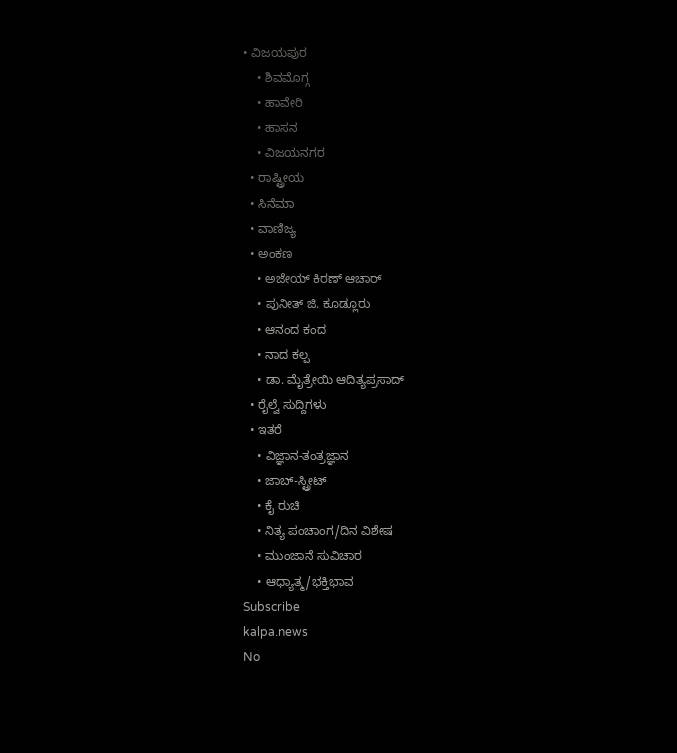• ವಿಜಯಪುರ
    • ಶಿವಮೊಗ್ಗ
    • ಹಾವೇರಿ
    • ಹಾಸನ
    • ವಿಜಯನಗರ
  • ರಾಷ್ಟ್ರೀಯ
  • ಸಿನೆಮಾ
  • ವಾಣಿಜ್ಯ
  • ಅಂಕಣ
    • ಅಜೇಯ್ ಕಿರಣ್ ಆಚಾರ್
    • ಪುನೀತ್ ಜಿ. ಕೂಡ್ಲೂರು
    • ಆನಂದ ಕಂದ
    • ನಾದ ಕಲ್ಪ
    • ಡಾ. ಮೈತ್ರೇಯಿ ಆದಿತ್ಯಪ್ರಸಾದ್
  • ರೈಲ್ವೆ ಸುದ್ದಿಗಳು
  • ಇತರೆ
    • ವಿಜ್ಞಾನ-ತಂತ್ರಜ್ಞಾನ
    • ಜಾಬ್-ಸ್ಟ್ರೀಟ್
    • ಕೈ ರುಚಿ
    • ನಿತ್ಯ ಪಂಚಾಂಗ/ದಿನ ವಿಶೇಷ
    • ಮುಂಜಾನೆ ಸುವಿಚಾರ
    • ಆಧ್ಯಾತ್ಮ/ಭಕ್ತಿಭಾವ
Subscribe
kalpa.news
No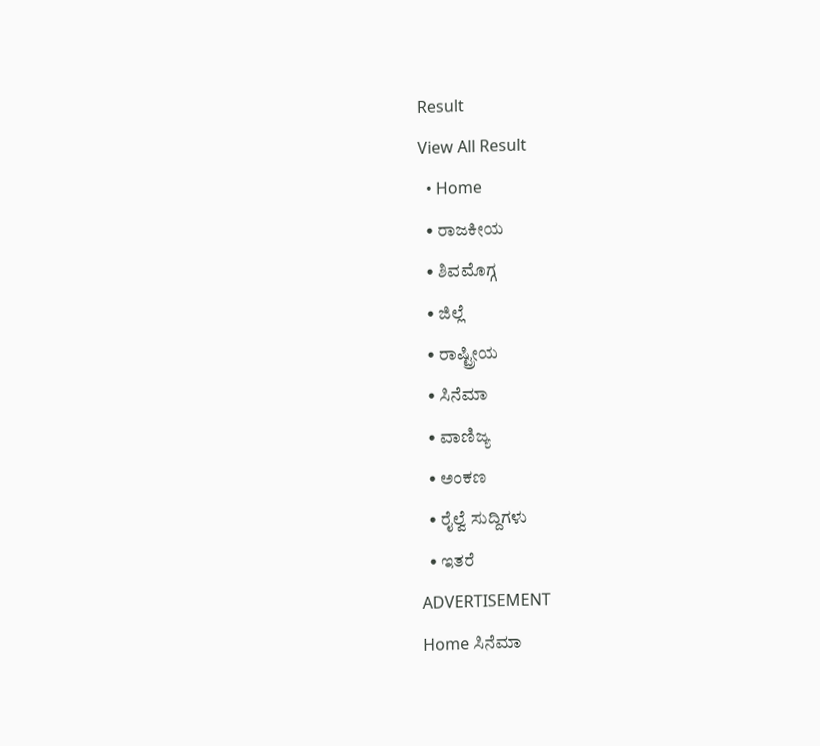Result
View All Result
  • Home
  • ರಾಜಕೀಯ
  • ಶಿವಮೊಗ್ಗ
  • ಜಿಲ್ಲೆ
  • ರಾಷ್ಟ್ರೀಯ
  • ಸಿನೆಮಾ
  • ವಾಣಿಜ್ಯ
  • ಅಂಕಣ
  • ರೈಲ್ವೆ ಸುದ್ದಿಗಳು
  • ಇತರೆ
ADVERTISEMENT
Home ಸಿನೆಮಾ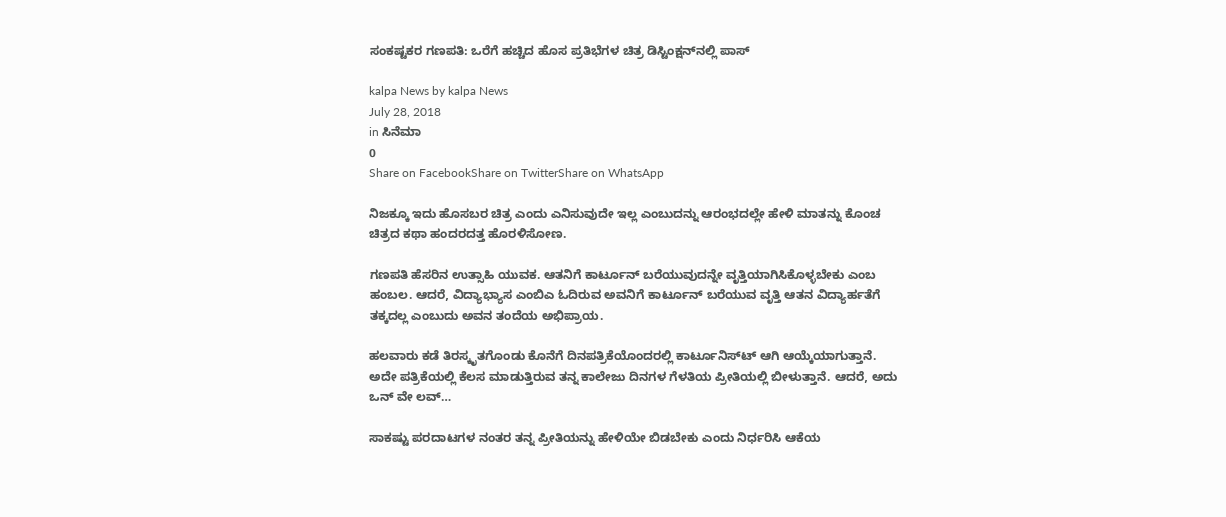ಸಂಕಷ್ಟಕರ ಗಣಪತಿ: ಒರೆಗೆ ಹಚ್ಚಿದ ಹೊಸ ಪ್ರತಿಭೆಗಳ ಚಿತ್ರ ಡಿಸ್ಟಿಂಕ್ಷನ್‌ನಲ್ಲಿ ಪಾಸ್

kalpa News by kalpa News
July 28, 2018
in ಸಿನೆಮಾ
0
Share on FacebookShare on TwitterShare on WhatsApp

ನಿಜಕ್ಕೂ ಇದು ಹೊಸಬರ ಚಿತ್ರ ಎಂದು ಎನಿಸುವುದೇ ಇಲ್ಲ ಎಂಬುದನ್ನು ಆರಂಭದಲ್ಲೇ ಹೇಳಿ ಮಾತನ್ನು ಕೊಂಚ ಚಿತ್ರದ ಕಥಾ ಹಂದರದತ್ತ ಹೊರಳಿಸೋಣ.

ಗಣಪತಿ ಹೆಸರಿನ ಉತ್ಸಾಹಿ ಯುವಕ. ಆತನಿಗೆ ಕಾರ್ಟೂನ್ ಬರೆಯುವುದನ್ನೇ ವೃತ್ತಿಯಾಗಿಸಿಕೊಳ್ಳಬೇಕು ಎಂಬ ಹಂಬಲ. ಆದರೆ, ವಿದ್ಯಾಭ್ಯಾಸ ಎಂಬಿಎ ಓದಿರುವ ಅವನಿಗೆ ಕಾರ್ಟೂನ್ ಬರೆಯುವ ವೃತ್ತಿ ಆತನ ವಿದ್ಯಾರ್ಹತೆಗೆ ತಕ್ಕದಲ್ಲ ಎಂಬುದು ಅವನ ತಂದೆಯ ಅಭಿಪ್ರಾಯ.

ಹಲವಾರು ಕಡೆ ತಿರಸ್ಕೃತಗೊಂಡು ಕೊನೆಗೆ ದಿನಪತ್ರಿಕೆಯೊಂದರಲ್ಲಿ ಕಾರ್ಟೂನಿಸ್‌ಟ್ ಆಗಿ ಆಯ್ಕೆಯಾಗುತ್ತಾನೆ. ಅದೇ ಪತ್ರಿಕೆಯಲ್ಲಿ ಕೆಲಸ ಮಾಡುತ್ತಿರುವ ತನ್ನ ಕಾಲೇಜು ದಿನಗಳ ಗೆಳತಿಯ ಪ್ರೀತಿಯಲ್ಲಿ ಬೀಳುತ್ತಾನೆ. ಆದರೆ, ಅದು ಒನ್ ವೇ ಲವ್…

ಸಾಕಷ್ಟು ಪರದಾಟಗಳ ನಂತರ ತನ್ನ ಪ್ರೀತಿಯನ್ನು ಹೇಳಿಯೇ ಬಿಡಬೇಕು ಎಂದು ನಿರ್ಧರಿಸಿ ಆಕೆಯ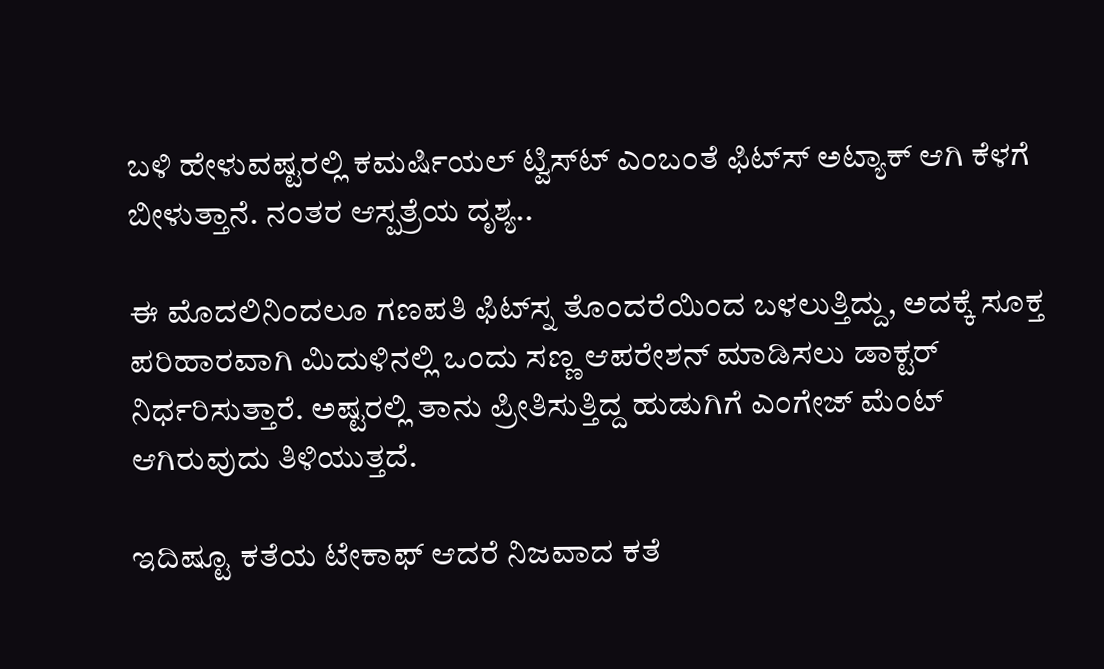ಬಳಿ ಹೇಳುವಷ್ಟರಲ್ಲಿ ಕಮರ್ಷಿಯಲ್ ಟ್ವಿಸ್‌ಟ್ ಎಂಬಂತೆ ಫಿಟ್‌ಸ್ ಅಟ್ಯಾಕ್ ಆಗಿ ಕೆಳಗೆ ಬೀಳುತ್ತಾನೆ. ನಂತರ ಆಸ್ಪತ್ರೆಯ ದೃಶ್ಯ..

ಈ ಮೊದಲಿನಿಂದಲೂ ಗಣಪತಿ ಫಿಟ್‌ಸ್ನ ತೊಂದರೆಯಿಂದ ಬಳಲುತ್ತಿದ್ದು, ಅದಕ್ಕೆ ಸೂಕ್ತ ಪರಿಹಾರವಾಗಿ ಮಿದುಳಿನಲ್ಲಿ ಒಂದು ಸಣ್ಣ ಆಪರೇಶನ್ ಮಾಡಿಸಲು ಡಾಕ್ಟರ್ ನಿರ್ಧರಿಸುತ್ತಾರೆ. ಅಷ್ಟರಲ್ಲಿ ತಾನು ಪ್ರೀತಿಸುತ್ತಿದ್ದ ಹುಡುಗಿಗೆ ಎಂಗೇಜ್ ಮೆಂಟ್ ಆಗಿರುವುದು ತಿಳಿಯುತ್ತದೆ.

ಇದಿಷ್ಟೂ ಕತೆಯ ಟೇಕಾಫ್ ಆದರೆ ನಿಜವಾದ ಕತೆ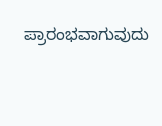ಪ್ರಾರಂಭವಾಗುವುದು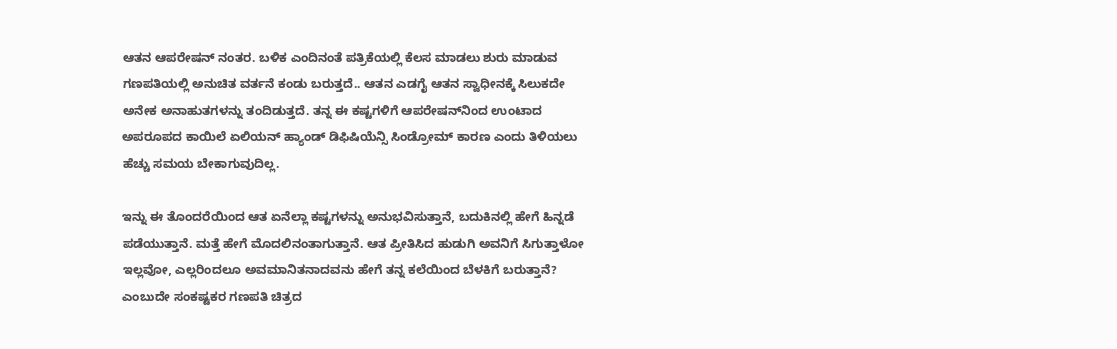ಆತನ ಆಪರೇಷನ್ ನಂತರ. ಬಳಿಕ ಎಂದಿನಂತೆ ಪತ್ರಿಕೆಯಲ್ಲಿ ಕೆಲಸ ಮಾಡಲು ಶುರು ಮಾಡುವ ಗಣಪತಿಯಲ್ಲಿ ಅನುಚಿತ ವರ್ತನೆ ಕಂಡು ಬರುತ್ತದೆ.. ಆತನ ಎಡಗೈ ಆತನ ಸ್ವಾಧೀನಕ್ಕೆ ಸಿಲುಕದೇ ಅನೇಕ ಅನಾಹುತಗಳನ್ನು ತಂದಿಡುತ್ತದೆ. ತನ್ನ ಈ ಕಷ್ಟಗಳಿಗೆ ಆಪರೇಷನ್‌ನಿಂದ ಉಂಟಾದ ಅಪರೂಪದ ಕಾಯಿಲೆ ಏಲಿಯನ್ ಹ್ಯಾಂಡ್ ಡಿಫಿಷಿಯೆನ್ಸಿ ಸಿಂಡ್ರೋಮ್ ಕಾರಣ ಎಂದು ತಿಳಿಯಲು ಹೆಚ್ಚು ಸಮಯ ಬೇಕಾಗುವುದಿಲ್ಲ.

ಇನ್ನು ಈ ತೊಂದರೆಯಿಂದ ಆತ ಏನೆಲ್ಲಾ ಕಷ್ಟಗಳನ್ನು ಅನುಭವಿಸುತ್ತಾನೆ, ಬದುಕಿನಲ್ಲಿ ಹೇಗೆ ಹಿನ್ನಡೆ ಪಡೆಯುತ್ತಾನೆ. ಮತ್ತೆ ಹೇಗೆ ಮೊದಲಿನಂತಾಗುತ್ತಾನೆ. ಆತ ಪ್ರೀತಿಸಿದ ಹುಡುಗಿ ಅವನಿಗೆ ಸಿಗುತ್ತಾಳೋ ಇಲ್ಲವೋ, ಎಲ್ಲರಿಂದಲೂ ಅವಮಾನಿತನಾದವನು ಹೇಗೆ ತನ್ನ ಕಲೆಯಿಂದ ಬೆಳಕಿಗೆ ಬರುತ್ತಾನೆ? ಎಂಬುದೇ ಸಂಕಷ್ಟಕರ ಗಣಪತಿ ಚಿತ್ರದ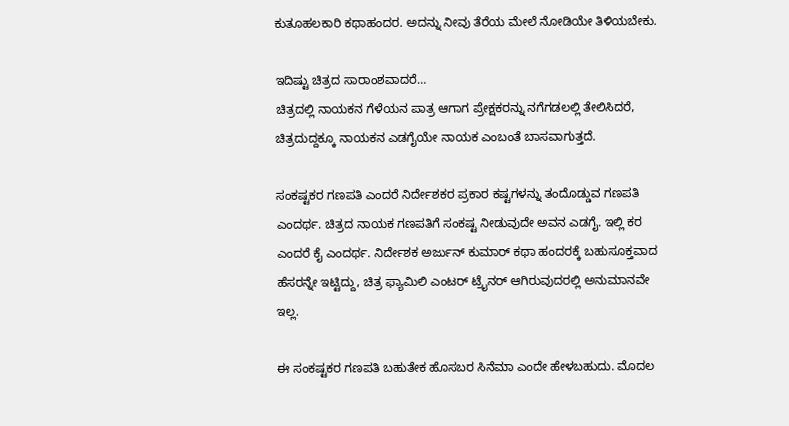ಕುತೂಹಲಕಾರಿ ಕಥಾಹಂದರ. ಅದನ್ನು ನೀವು ತೆರೆಯ ಮೇಲೆ ನೋಡಿಯೇ ತಿಳಿಯಬೇಕು.

ಇದಿಷ್ಟು ಚಿತ್ರದ ಸಾರಾಂಶವಾದರೆ…
ಚಿತ್ರದಲ್ಲಿ ನಾಯಕನ ಗೆಳೆಯನ ಪಾತ್ರ ಆಗಾಗ ಪ್ರೇಕ್ಷಕರನ್ನು ನಗೆಗಡಲಲ್ಲಿ ತೇಲಿಸಿದರೆ, ಚಿತ್ರದುದ್ದಕ್ಕೂ ನಾಯಕನ ಎಡಗೈಯೇ ನಾಯಕ ಎಂಬಂತೆ ಬಾಸವಾಗುತ್ತದೆ.

ಸಂಕಷ್ಟಕರ ಗಣಪತಿ ಎಂದರೆ ನಿರ್ದೇಶಕರ ಪ್ರಕಾರ ಕಷ್ಟಗಳನ್ನು ತಂದೊಡ್ಡುವ ಗಣಪತಿ ಎಂದರ್ಥ. ಚಿತ್ರದ ನಾಯಕ ಗಣಪತಿಗೆ ಸಂಕಷ್ಟ ನೀಡುವುದೇ ಅವನ ಎಡಗೈ. ಇಲ್ಲಿ ಕರ ಎಂದರೆ ಕೈ ಎಂದರ್ಥ. ನಿರ್ದೇಶಕ ಅರ್ಜುನ್ ಕುಮಾರ್ ಕಥಾ ಹಂದರಕ್ಕೆ ಬಹುಸೂಕ್ತವಾದ ಹೆಸರನ್ನೇ ಇಟ್ಟಿದ್ದು, ಚಿತ್ರ ಫ್ಯಾಮಿಲಿ ಎಂಟರ್ ಟ್ರೈನರ್ ಆಗಿರುವುದರಲ್ಲಿ ಅನುಮಾನವೇ ಇಲ್ಲ.

ಈ ಸಂಕಷ್ಟಕರ ಗಣಪತಿ ಬಹುತೇಕ ಹೊಸಬರ ಸಿನೆಮಾ ಎಂದೇ ಹೇಳಬಹುದು. ಮೊದಲ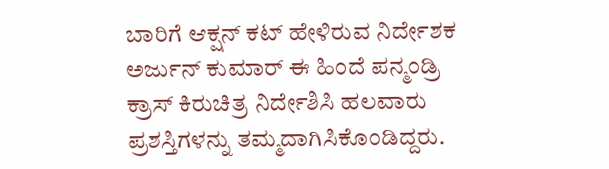ಬಾರಿಗೆ ಆಕ್ಷನ್ ಕಟ್ ಹೇಳಿರುವ ನಿರ್ದೇಶಕ ಅರ್ಜುನ್ ಕುಮಾರ್ ಈ ಹಿಂದೆ ಪನ್ಮಂಡ್ರಿ ಕ್ರಾಸ್ ಕಿರುಚಿತ್ರ ನಿರ್ದೇಶಿಸಿ ಹಲವಾರು ಪ್ರಶಸ್ತಿಗಳನ್ನು ತಮ್ಮದಾಗಿಸಿಕೊಂಡಿದ್ದರು.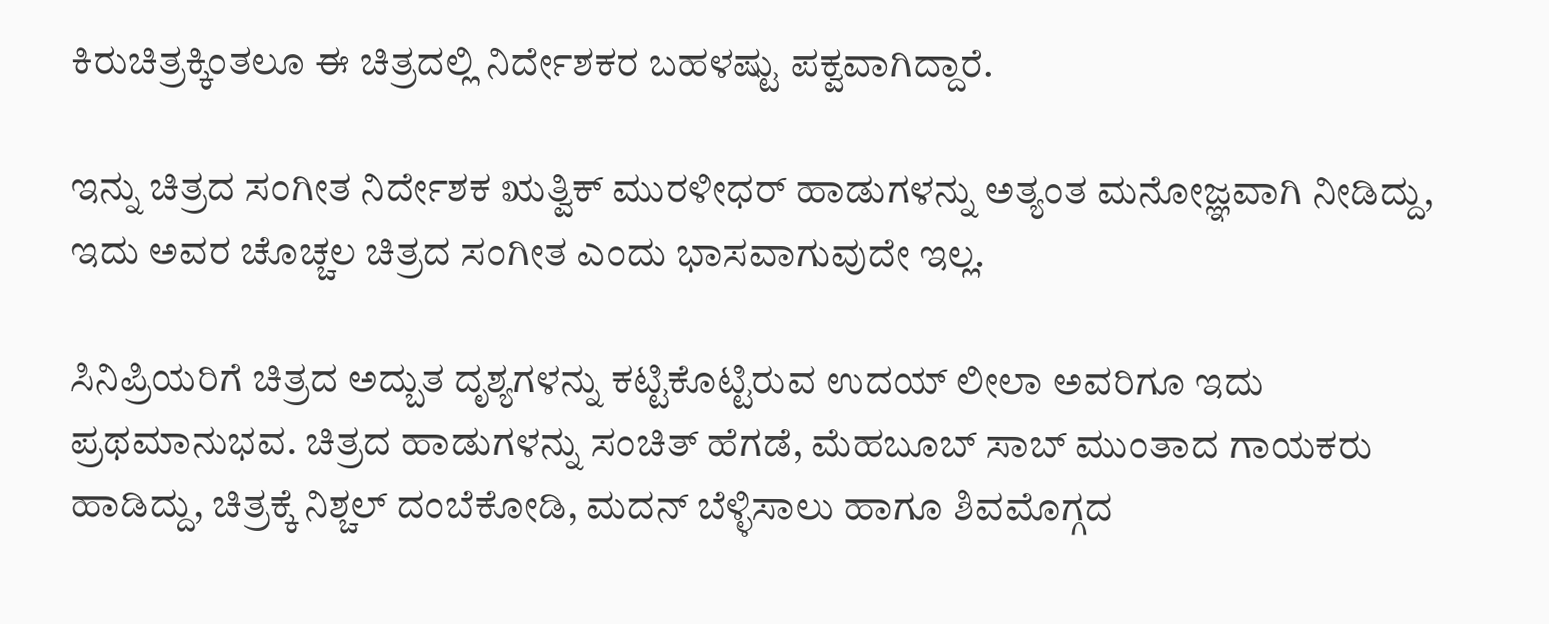ಕಿರುಚಿತ್ರಕ್ಕಿಂತಲೂ ಈ ಚಿತ್ರದಲ್ಲಿ ನಿರ್ದೇಶಕರ ಬಹಳಷ್ಟು ಪಕ್ವವಾಗಿದ್ದಾರೆ.

ಇನ್ನು ಚಿತ್ರದ ಸಂಗೀತ ನಿರ್ದೇಶಕ ಋತ್ವಿಕ್ ಮುರಳೀಧರ್ ಹಾಡುಗಳನ್ನು ಅತ್ಯಂತ ಮನೋಜ್ಞವಾಗಿ ನೀಡಿದ್ದು, ಇದು ಅವರ ಚೊಚ್ಚಲ ಚಿತ್ರದ ಸಂಗೀತ ಎಂದು ಭಾಸವಾಗುವುದೇ ಇಲ್ಲ.

ಸಿನಿಪ್ರಿಯರಿಗೆ ಚಿತ್ರದ ಅದ್ಬುತ ದೃಶ್ಯಗಳನ್ನು ಕಟ್ಟಿಕೊಟ್ಟಿರುವ ಉದಯ್ ಲೀಲಾ ಅವರಿಗೂ ಇದು ಪ್ರಥಮಾನುಭವ. ಚಿತ್ರದ ಹಾಡುಗಳನ್ನು ಸಂಚಿತ್ ಹೆಗಡೆ, ಮೆಹಬೂಬ್ ಸಾಬ್ ಮುಂತಾದ ಗಾಯಕರು ಹಾಡಿದ್ದು, ಚಿತ್ರಕ್ಕೆ ನಿಶ್ಚಲ್ ದಂಬೆಕೋಡಿ, ಮದನ್ ಬೆಳ್ಳಿಸಾಲು ಹಾಗೂ ಶಿವಮೊಗ್ಗದ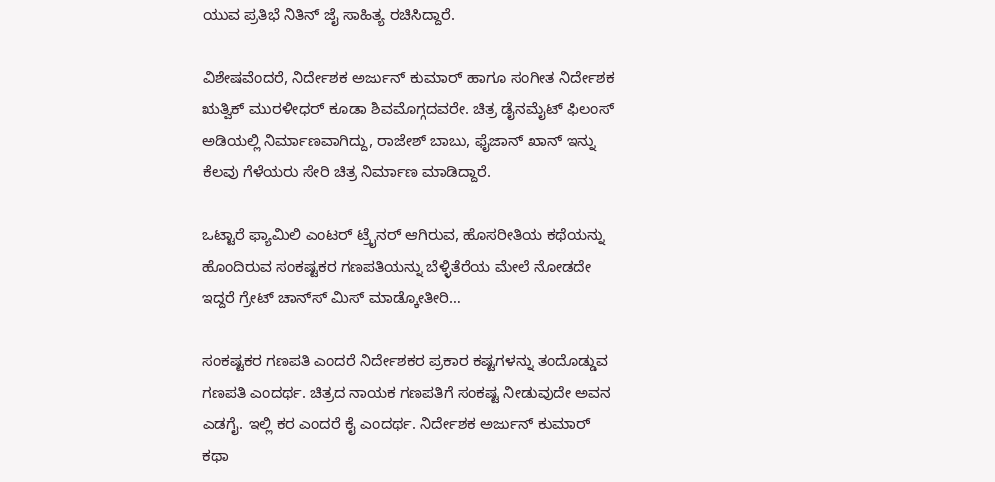ಯುವ ಪ್ರತಿಭೆ ನಿತಿನ್ ಜೈ ಸಾಹಿತ್ಯ ರಚಿಸಿದ್ದಾರೆ.

ವಿಶೇಷವೆಂದರೆ, ನಿರ್ದೇಶಕ ಅರ್ಜುನ್ ಕುಮಾರ್ ಹಾಗೂ ಸಂಗೀತ ನಿರ್ದೇಶಕ ಋತ್ವಿಕ್ ಮುರಳೀಧರ್ ಕೂಡಾ ಶಿವಮೊಗ್ಗದವರೇ. ಚಿತ್ರ ಡೈನಮೈಟ್ ಫಿಲಂಸ್ ಅಡಿಯಲ್ಲಿ ನಿರ್ಮಾಣವಾಗಿದ್ದು, ರಾಜೇಶ್ ಬಾಬು, ಫೈಜಾನ್ ಖಾನ್ ಇನ್ನು ಕೆಲವು ಗೆಳೆಯರು ಸೇರಿ ಚಿತ್ರ ನಿರ್ಮಾಣ ಮಾಡಿದ್ದಾರೆ.

ಒಟ್ಟಾರೆ ಫ್ಯಾಮಿಲಿ ಎಂಟರ್ ಟ್ರೈನರ್ ಆಗಿರುವ, ಹೊಸರೀತಿಯ ಕಥೆಯನ್ನು ಹೊಂದಿರುವ ಸಂಕಷ್ಟಕರ ಗಣಪತಿಯನ್ನು ಬೆಳ್ಳಿತೆರೆಯ ಮೇಲೆ ನೋಡದೇ ಇದ್ದರೆ ಗ್ರೇಟ್ ಚಾನ್‌ಸ್ ಮಿಸ್ ಮಾಡ್ಕೋತೀರಿ…

ಸಂಕಷ್ಟಕರ ಗಣಪತಿ ಎಂದರೆ ನಿರ್ದೇಶಕರ ಪ್ರಕಾರ ಕಷ್ಟಗಳನ್ನು ತಂದೊಡ್ಡುವ ಗಣಪತಿ ಎಂದರ್ಥ. ಚಿತ್ರದ ನಾಯಕ ಗಣಪತಿಗೆ ಸಂಕಷ್ಟ ನೀಡುವುದೇ ಅವನ ಎಡಗೈ. ಇಲ್ಲಿ ಕರ ಎಂದರೆ ಕೈ ಎಂದರ್ಥ. ನಿರ್ದೇಶಕ ಅರ್ಜುನ್ ಕುಮಾರ್ ಕಥಾ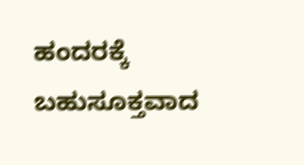ಹಂದರಕ್ಕೆ ಬಹುಸೂಕ್ತವಾದ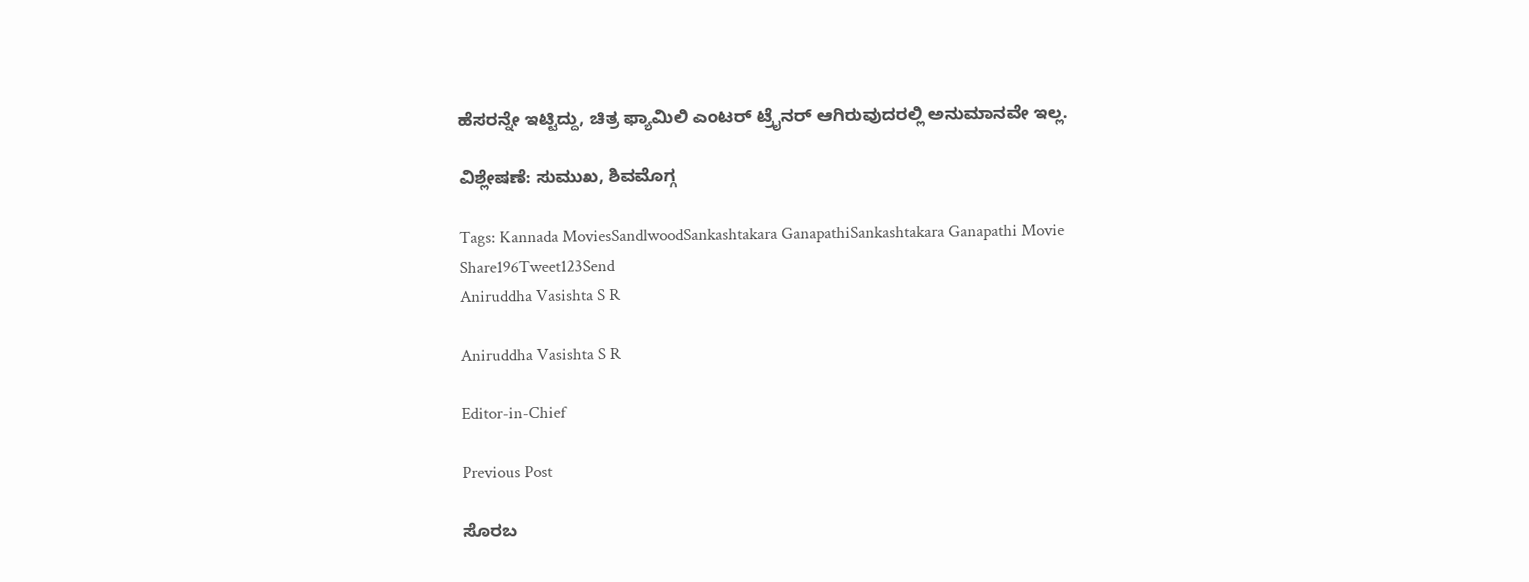ಹೆಸರನ್ನೇ ಇಟ್ಟಿದ್ದು, ಚಿತ್ರ ಫ್ಯಾಮಿಲಿ ಎಂಟರ್ ಟ್ರೈನರ್ ಆಗಿರುವುದರಲ್ಲಿ ಅನುಮಾನವೇ ಇಲ್ಲ.

ವಿಶ್ಲೇಷಣೆ: ಸುಮುಖ, ಶಿವಮೊಗ್ಗ

Tags: Kannada MoviesSandlwoodSankashtakara GanapathiSankashtakara Ganapathi Movie
Share196Tweet123Send
Aniruddha Vasishta S R

Aniruddha Vasishta S R

Editor-in-Chief

Previous Post

ಸೊರಬ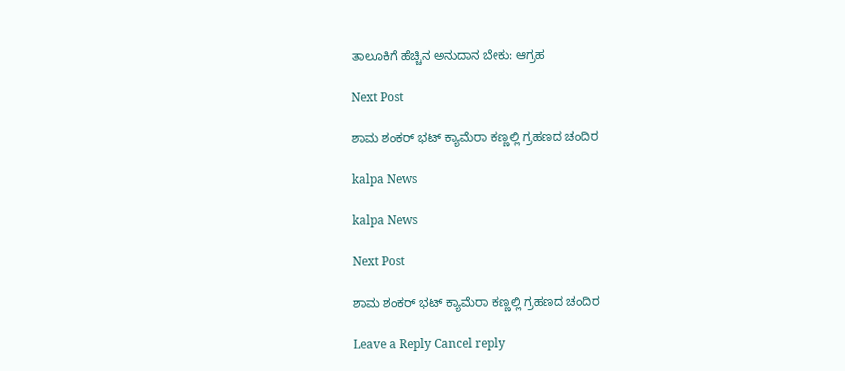ತಾಲೂಕಿಗೆ ಹೆಚ್ಚಿನ ಅನುದಾನ ಬೇಕು: ಆಗ್ರಹ

Next Post

ಶಾಮ ಶಂಕರ್ ಭಟ್ ಕ್ಯಾಮೆರಾ ಕಣ್ಣಲ್ಲಿ ಗ್ರಹಣದ ಚಂದಿರ

kalpa News

kalpa News

Next Post

ಶಾಮ ಶಂಕರ್ ಭಟ್ ಕ್ಯಾಮೆರಾ ಕಣ್ಣಲ್ಲಿ ಗ್ರಹಣದ ಚಂದಿರ

Leave a Reply Cancel reply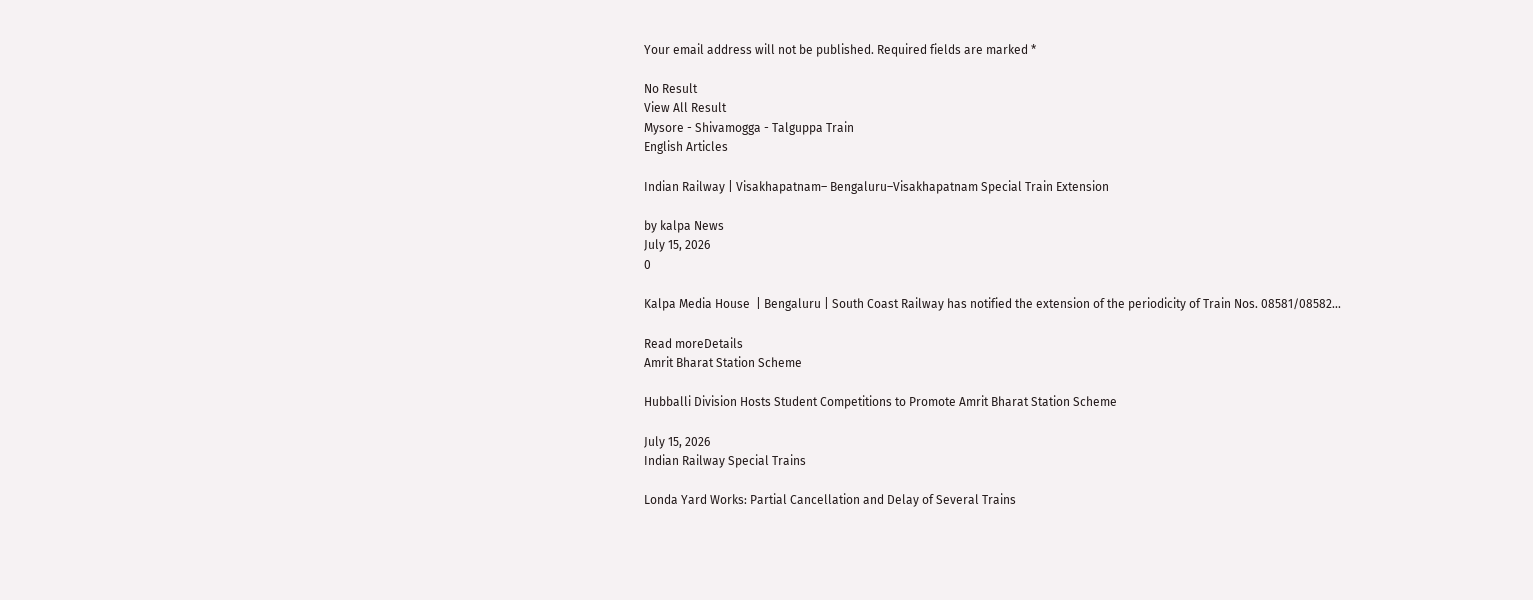Your email address will not be published. Required fields are marked *

No Result
View All Result
Mysore - Shivamogga - Talguppa Train
English Articles

Indian Railway | Visakhapatnam– Bengaluru–Visakhapatnam Special Train Extension

by kalpa News
July 15, 2026
0

Kalpa Media House  | Bengaluru | South Coast Railway has notified the extension of the periodicity of Train Nos. 08581/08582...

Read moreDetails
Amrit Bharat Station Scheme

Hubballi Division Hosts Student Competitions to Promote Amrit Bharat Station Scheme

July 15, 2026
Indian Railway Special Trains

Londa Yard Works: Partial Cancellation and Delay of Several Trains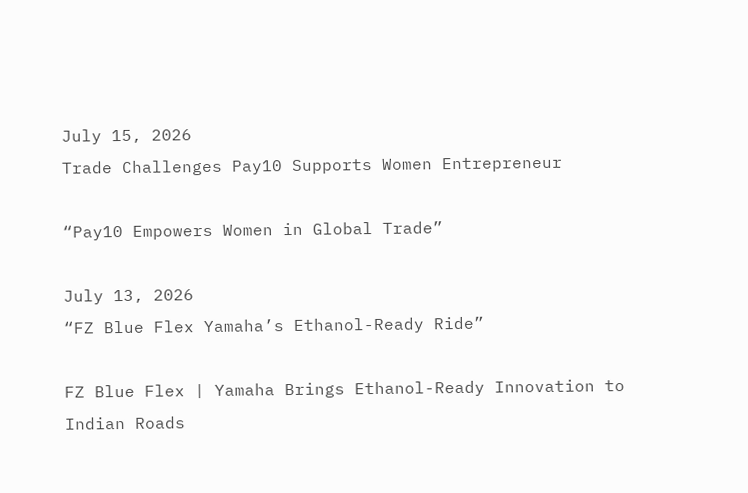July 15, 2026
Trade Challenges Pay10 Supports Women Entrepreneur

“Pay10 Empowers Women in Global Trade”

July 13, 2026
“FZ Blue Flex Yamaha’s Ethanol-Ready Ride”

FZ Blue Flex | Yamaha Brings Ethanol-Ready Innovation to Indian Roads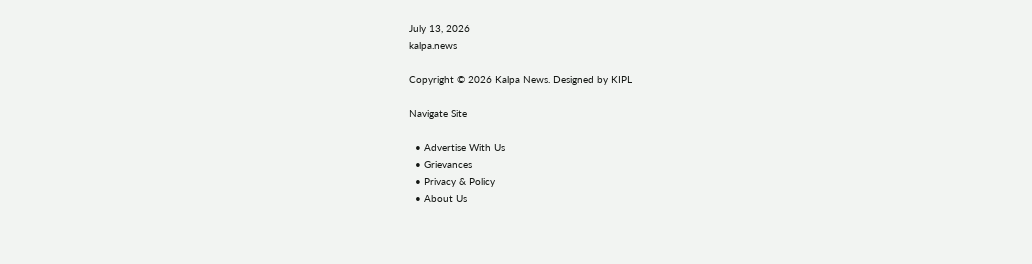July 13, 2026
kalpa.news

Copyright © 2026 Kalpa News. Designed by KIPL

Navigate Site

  • Advertise With Us
  • Grievances
  • Privacy & Policy
  • About Us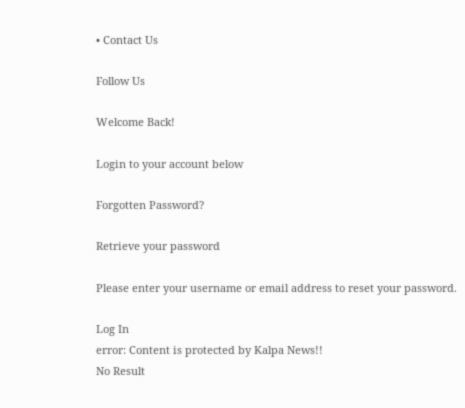• Contact Us

Follow Us

Welcome Back!

Login to your account below

Forgotten Password?

Retrieve your password

Please enter your username or email address to reset your password.

Log In
error: Content is protected by Kalpa News!!
No Result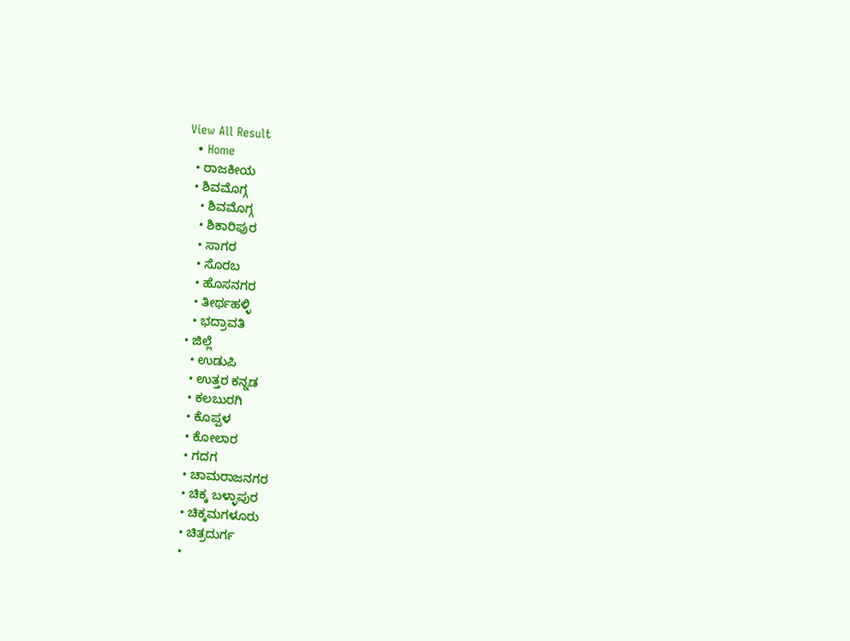View All Result
  • Home
  • ರಾಜಕೀಯ
  • ಶಿವಮೊಗ್ಗ
    • ಶಿವಮೊಗ್ಗ
    • ಶಿಕಾರಿಪುರ
    • ಸಾಗರ
    • ಸೊರಬ
    • ಹೊಸನಗರ
    • ತೀರ್ಥಹಳ್ಳಿ
    • ಭದ್ರಾವತಿ
  • ಜಿಲ್ಲೆ
    • ಉಡುಪಿ
    • ಉತ್ತರ ಕನ್ನಡ
    • ಕಲಬುರಗಿ
    • ಕೊಪ್ಪಳ
    • ಕೋಲಾರ
    • ಗದಗ
    • ಚಾಮರಾಜನಗರ
    • ಚಿಕ್ಕ ಬಳ್ಳಾಪುರ
    • ಚಿಕ್ಕಮಗಳೂರು
    • ಚಿತ್ರದುರ್ಗ
    •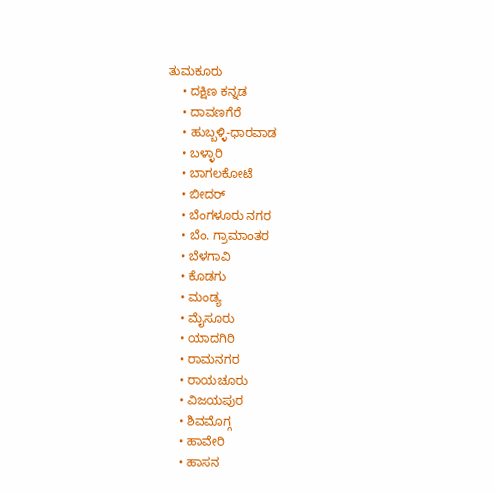ತುಮಕೂರು
    • ದಕ್ಷಿಣ ಕನ್ನಡ
    • ದಾವಣಗೆರೆ
    • ಹುಬ್ಬಳ್ಳಿ-ಧಾರವಾಡ
    • ಬಳ್ಳಾರಿ
    • ಬಾಗಲಕೋಟೆ
    • ಬೀದರ್
    • ಬೆಂಗಳೂರು ನಗರ
    • ಬೆಂ. ಗ್ರಾಮಾಂತರ
    • ಬೆಳಗಾವಿ
    • ಕೊಡಗು
    • ಮಂಡ್ಯ
    • ಮೈಸೂರು
    • ಯಾದಗಿರಿ
    • ರಾಮನಗರ
    • ರಾಯಚೂರು
    • ವಿಜಯಪುರ
    • ಶಿವಮೊಗ್ಗ
    • ಹಾವೇರಿ
    • ಹಾಸನ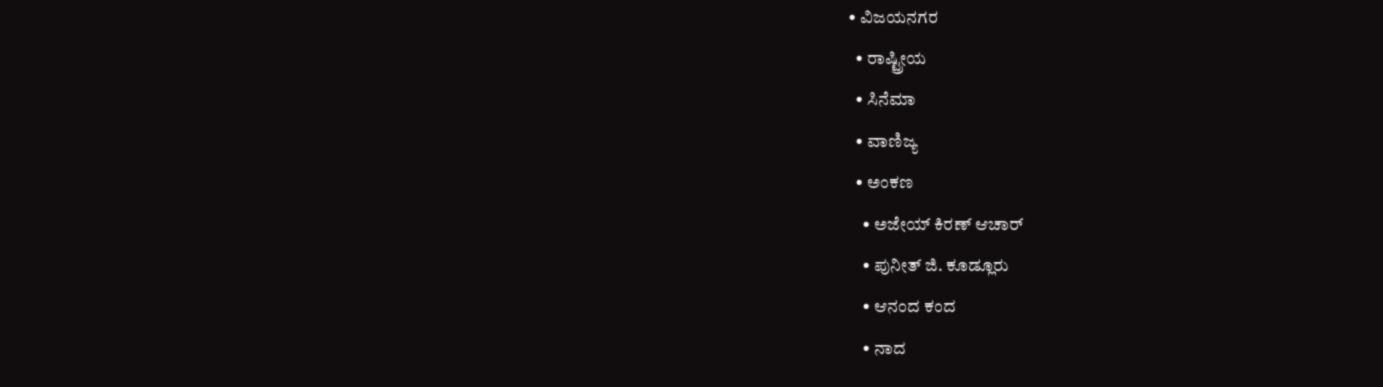• ವಿಜಯನಗರ
  • ರಾಷ್ಟ್ರೀಯ
  • ಸಿನೆಮಾ
  • ವಾಣಿಜ್ಯ
  • ಅಂಕಣ
    • ಅಜೇಯ್ ಕಿರಣ್ ಆಚಾರ್
    • ಪುನೀತ್ ಜಿ. ಕೂಡ್ಲೂರು
    • ಆನಂದ ಕಂದ
    • ನಾದ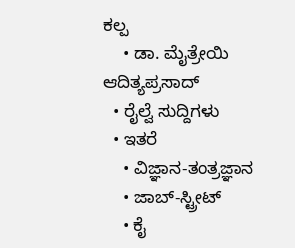ಕಲ್ಪ
    • ಡಾ. ಮೈತ್ರೇಯಿ ಆದಿತ್ಯಪ್ರಸಾದ್
  • ರೈಲ್ವೆ ಸುದ್ದಿಗಳು
  • ಇತರೆ
    • ವಿಜ್ಞಾನ-ತಂತ್ರಜ್ಞಾನ
    • ಜಾಬ್-ಸ್ಟ್ರೀಟ್
    • ಕೈ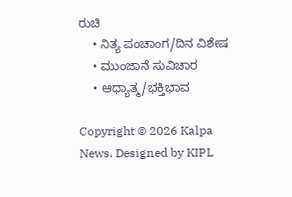ರುಚಿ
    • ನಿತ್ಯ ಪಂಚಾಂಗ/ದಿನ ವಿಶೇಷ
    • ಮುಂಜಾನೆ ಸುವಿಚಾರ
    • ಆಧ್ಯಾತ್ಮ/ಭಕ್ತಿಭಾವ

Copyright © 2026 Kalpa News. Designed by KIPL